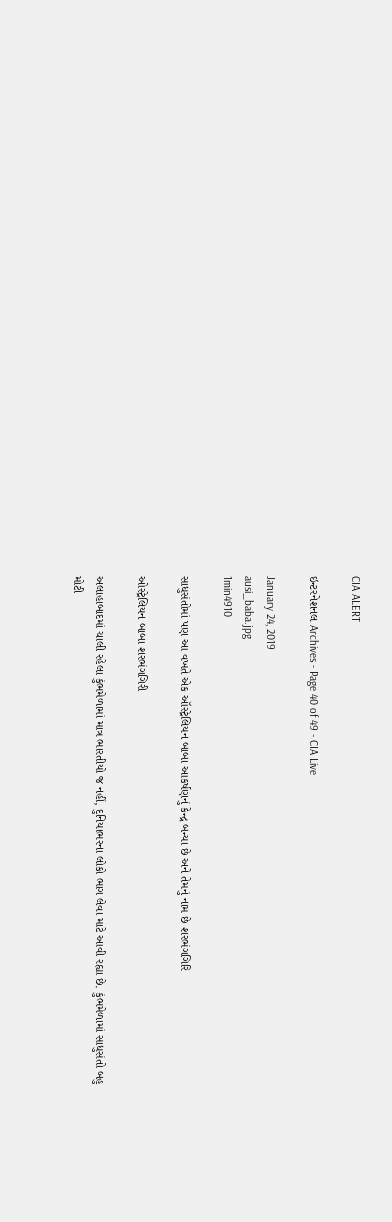CIA ALERT

ઇન્ટરનેશનલ Archives - Page 40 of 49 - CIA Live

January 24, 2019
ausi_baba.jpg
1min4910

સાધુસંતોમાં પણ આ વખતે એક ઑસ્ટ્રેલિયન બાબા આકર્ષણનું કેન્દ્ર બન્યા છે અને તેમનું નામ છે શરભંગગિરિ

ઓસ્ટ્રેલિયન બાબા શરભંગગિરી

અલાહાબાદમાં ચાલી રહેલા કુંભમેળામાં માત્ર ભારતીયો જ નહીં, દુનિયાભરના લોકો ભાગ લેવા માટે આવી રહ્યા છે. કુંભમેળામાં સાધુસંતો બહુ મોટી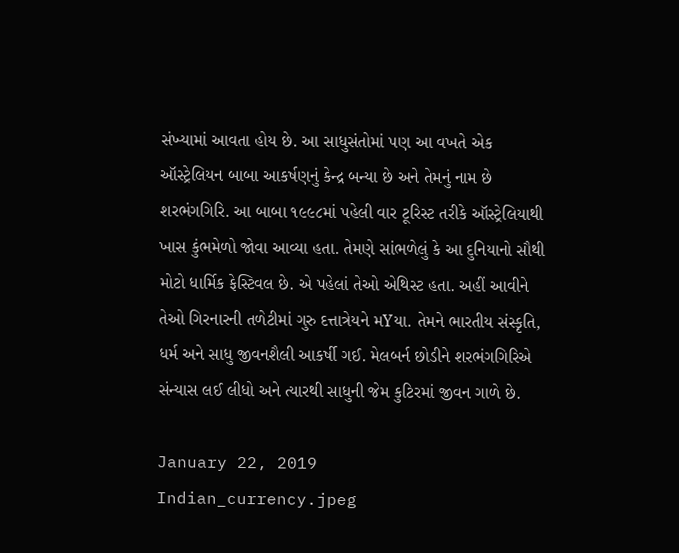સંખ્યામાં આવતા હોય છે. આ સાધુસંતોમાં પણ આ વખતે એક ઑસ્ટ્રેલિયન બાબા આકર્ષણનું કેન્દ્ર બન્યા છે અને તેમનું નામ છે શરભંગગિરિ. આ બાબા ૧૯૯૮માં પહેલી વાર ટૂરિસ્ટ તરીકે ઑસ્ટ્રેલિયાથી ખાસ કુંભમેળો જોવા આવ્યા હતા. તેમણે સાંભળેલું કે આ દુનિયાનો સૌથી મોટો ધાર્મિક ફેસ્ટિવલ છે. એ પહેલાં તેઓ એથિસ્ટ હતા. અહીં આવીને તેઓ ગિરનારની તળેટીમાં ગુરુ દત્તાત્રેયને મYયા. તેમને ભારતીય સંસ્કૃતિ, ધર્મ અને સાધુ જીવનશૈલી આકર્ષી ગઈ. મેલબર્ન છોડીને શરભંગગિરિએ સંન્યાસ લઈ લીધો અને ત્યારથી સાધુની જેમ કુટિરમાં જીવન ગાળે છે.

January 22, 2019
Indian_currency.jpeg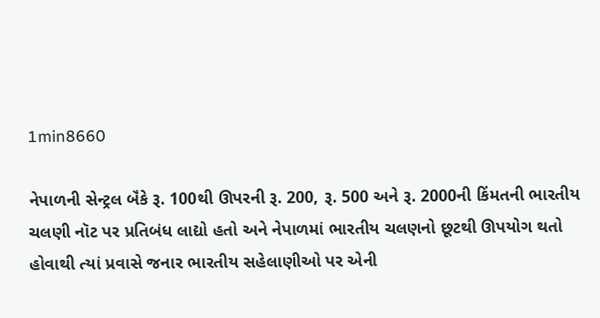1min8660

નેપાળની સેન્ટ્રલ બૅંકે રૂ. 100થી ઊપરની રૂ. 200, રૂ. 500 અને રૂ. 2000ની કિંમતની ભારતીય ચલણી નૉટ પર પ્રતિબંધ લાદ્યો હતો અને નેપાળમાં ભારતીય ચલણનો છૂટથી ઊપયોગ થતો હોવાથી ત્યાં પ્રવાસે જનાર ભારતીય સહેલાણીઓ પર એની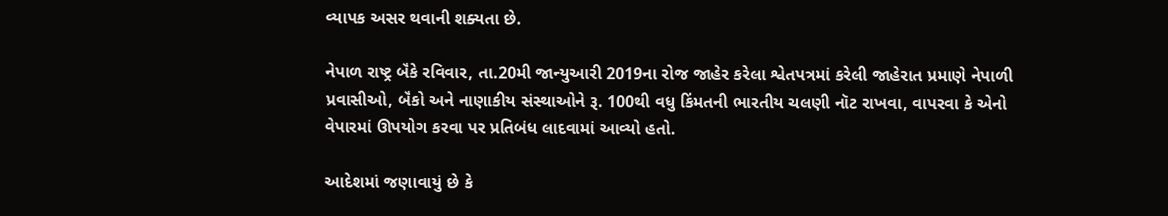વ્યાપક અસર થવાની શક્યતા છે.

નેપાળ રાષ્ટ્ર બૅંકે રવિવાર, તા.20મી જાન્યુઆરી 2019ના રોજ જાહેર કરેલા શ્વેતપત્રમાં કરેલી જાહેરાત પ્રમાણે નેપાળી પ્રવાસીઓ, બૅંકો અને નાણાકીય સંસ્થાઓને રૂ. 100થી વધુ કિંમતની ભારતીય ચલણી નૉટ રાખવા, વાપરવા કે એનો વેપારમાં ઊપયોગ કરવા પર પ્રતિબંધ લાદવામાં આવ્યો હતો.

આદેશમાં જણાવાયું છે કે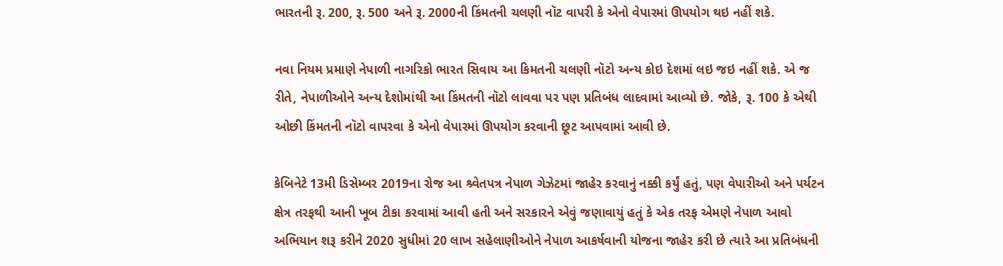ભારતની રૂ. 200, રૂ. 500 અને રૂ. 2000ની કિંમતની ચલણી નૉટ વાપરી કે એનો વેપારમાં ઊપયોગ થઇ નહીં શકે.

નવા નિયમ પ્રમાણે નેપાળી નાગરિકો ભારત સિવાય આ કિમતની ચલણી નૉટો અન્ય કોઇ દેશમાં લઇ જઇ નહીં શકે. એ જ રીતે, નેપાળીઓને અન્ય દેશોમાંથી આ કિંમતની નૉટો લાવવા પર પણ પ્રતિબંધ લાદવામાં આવ્યો છે. જોકે, રૂ. 100 કે એથી ઓછી કિંમતની નૉટો વાપરવા કે એનો વેપારમાં ઊપયોગ કરવાની છૂટ આપવામાં આવી છે.

કેબિનેટે 13મી ડિસેમ્બર 2019ના રોજ આ શ્ર્વેતપત્ર નેપાળ ગેઝેટમાં જાહેર કરવાનું નક્કી કર્યું હતું, પણ વેપારીઓ અને પર્યટન ક્ષેત્ર તરફથી આની ખૂબ ટીકા કરવામાં આવી હતી અને સરકારને એવું જણાવાયું હતું કે એક તરફ એમણે નેપાળ આવો અભિયાન શરૂ કરીને 2020 સુધીમાં 20 લાખ સહેલાણીઓને નેપાળ આકર્ષવાની યોજના જાહેર કરી છે ત્યારે આ પ્રતિબંધની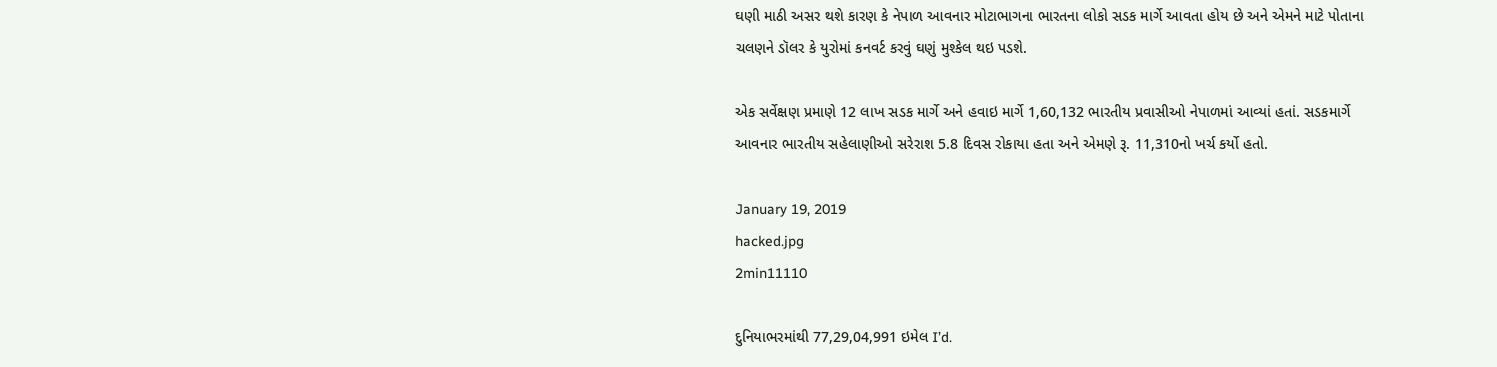ઘણી માઠી અસર થશે કારણ કે નેપાળ આવનાર મોટાભાગના ભારતના લોકો સડક માર્ગે આવતા હોય છે અને એમને માટે પોતાના ચલણને ડૉલર કે યુરોમાં કનવર્ટ કરવું ઘણું મુશ્કેલ થઇ પડશે.

એક સર્વેક્ષણ પ્રમાણે 12 લાખ સડક માર્ગે અને હવાઇ માર્ગે 1,60,132 ભારતીય પ્રવાસીઓ નેપાળમાં આવ્યાં હતાં. સડકમાર્ગે આવનાર ભારતીય સહેલાણીઓ સરેરાશ 5.8 દિવસ રોકાયા હતા અને એમણે રૂ. 11,310નો ખર્ચ કર્યો હતો.

January 19, 2019
hacked.jpg
2min11110

દુનિયાભરમાંથી 77,29,04,991 ઇમેલ I’d.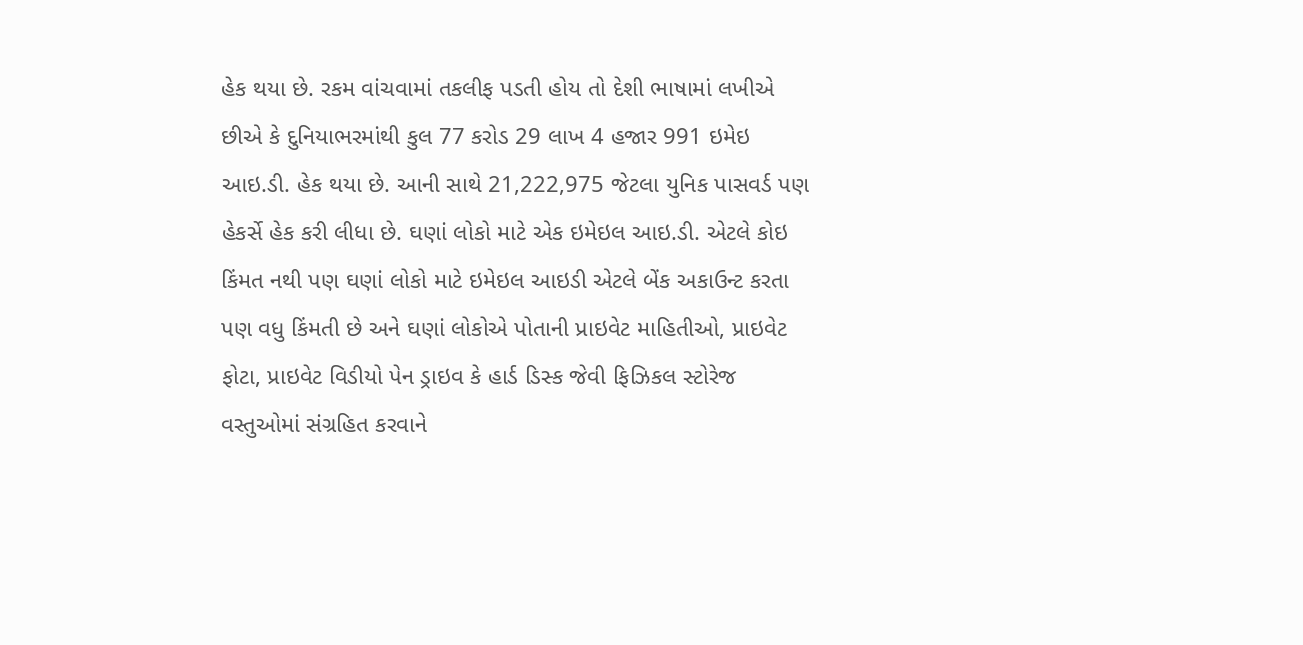હેક થયા છે. રકમ વાંચવામાં તકલીફ પડતી હોય તો દેશી ભાષામાં લખીએ છીએ કે દુનિયાભરમાંથી કુલ 77 કરોડ 29 લાખ 4 હજાર 991 ઇમેઇ આઇ.ડી. હેક થયા છે. આની સાથે 21,222,975 જેટલા યુનિક પાસવર્ડ પણ હેકર્સે હેક કરી લીધા છે. ઘણાં લોકો માટે એક ઇમેઇલ આઇ.ડી. એટલે કોઇ કિંમત નથી પણ ઘણાં લોકો માટે ઇમેઇલ આઇડી એટલે બેંક અકાઉન્ટ કરતા પણ વધુ કિંમતી છે અને ઘણાં લોકોએ પોતાની પ્રાઇવેટ માહિતીઓ, પ્રાઇવેટ ફોટા, પ્રાઇવેટ વિડીયો પેન ડ્રાઇવ કે હાર્ડ ડિસ્ક જેવી ફિઝિકલ સ્ટોરેજ વસ્તુઓમાં સંગ્રહિત કરવાને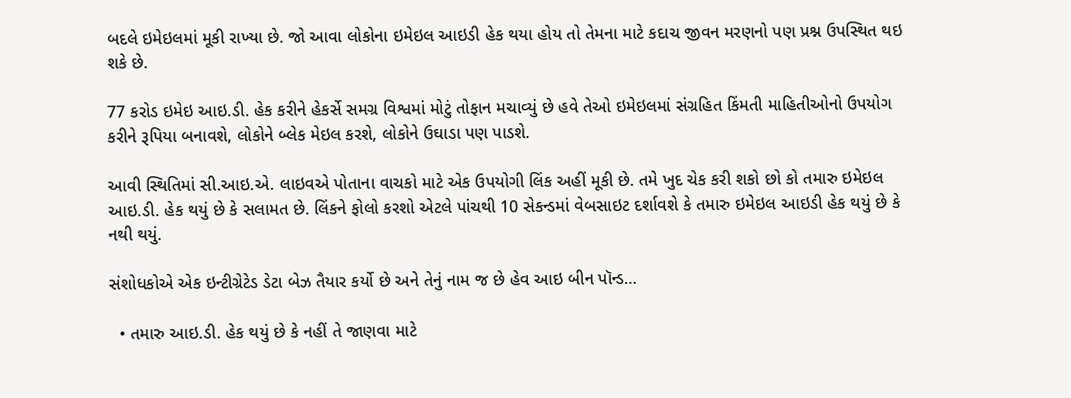બદલે ઇમેઇલમાં મૂકી રાખ્યા છે. જો આવા લોકોના ઇમેઇલ આઇડી હેક થયા હોય તો તેમના માટે કદાચ જીવન મરણનો પણ પ્રશ્ન ઉપસ્થિત થઇ શકે છે.

77 કરોડ ઇમેઇ આઇ.ડી. હેક કરીને હેકર્સે સમગ્ર વિશ્વમાં મોટું તોફાન મચાવ્યું છે હવે તેઓ ઇમેઇલમાં સંગ્રહિત કિંમતી માહિતીઓનો ઉપયોગ કરીને રૂપિયા બનાવશે, લોકોને બ્લેક મેઇલ કરશે, લોકોને ઉઘાડા પણ પાડશે.

આવી સ્થિતિમાં સી.આઇ.એ. લાઇવએ પોતાના વાચકો માટે એક ઉપયોગી લિંક અહીં મૂકી છે. તમે ખુદ ચેક કરી શકો છો કો તમારુ ઇમેઇલ આઇ.ડી. હેક થયું છે કે સલામત છે. લિંકને ફોલો કરશો એટલે પાંચથી 10 સેકન્ડમાં વેબસાઇટ દર્શાવશે કે તમારુ ઇમેઇલ આઇડી હેક થયું છે કે નથી થયું.

સંશોધકોએ એક ઇન્ટીગ્રેટેડ ડેટા બેઝ તૈયાર કર્યો છે અને તેનું નામ જ છે હેવ આઇ બીન પૉન્ડ…

  • તમારુ આઇ.ડી. હેક થયું છે કે નહીં તે જાણવા માટે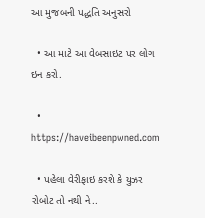આ મુજબની પદ્ધતિ અનુસરો

  • આ માટે આ વેબસાઇટ પર લોગ ઇન કરો.

  • https://haveibeenpwned.com

  • પહેલા વેરીફાઇ કરશે કે યુઝર રોબોટ તો નથી ને..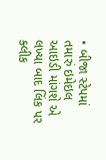• બીજા સ્ટેપમાં તમારું ઇમેઇલ આઇડી માંગશે એ લખ્યા બાદ લિંક પર ક્લીક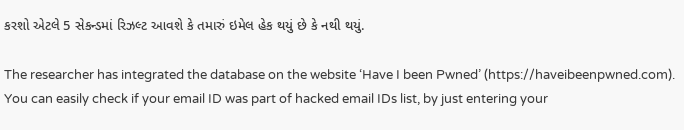કરશો એટલે 5 સેકન્ડમાં રિઝલ્ટ આવશે કે તમારું ઇમેલ હેક થયું છે કે નથી થયું.

The researcher has integrated the database on the website ‘Have I been Pwned’ (https://haveibeenpwned.com). You can easily check if your email ID was part of hacked email IDs list, by just entering your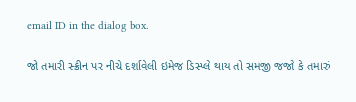email ID in the dialog box.

જો તમારી સ્ક્રીન પર નીચે દર્શાવેલી ઇમેજ ડિસ્પ્લે થાય તો સમજી જજો કે તમારું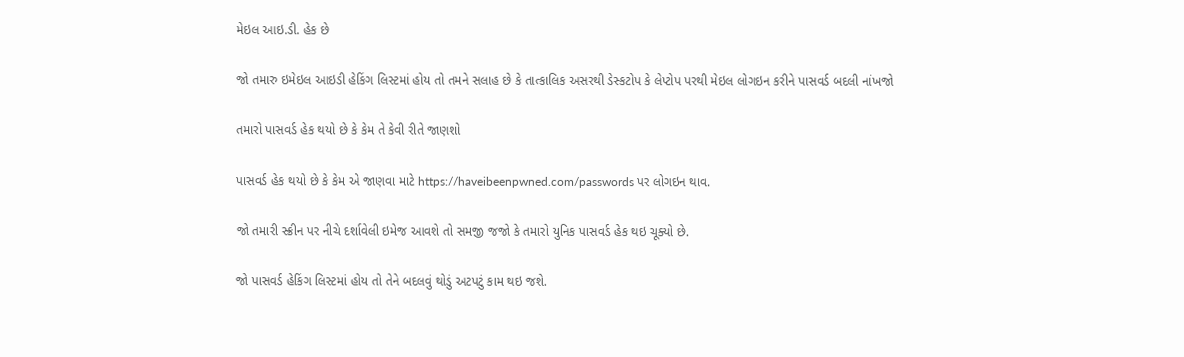મેઇલ આઇ.ડી. હેક છે

જો તમારુ ઇમેઇલ આઇડી હેકિંગ લિસ્ટમાં હોય તો તમને સલાહ છે કે તાત્કાલિક અસરથી ડેસ્કટોપ કે લેપ્ટોપ પરથી મેઇલ લોગઇન કરીને પાસવર્ડ બદલી નાંખજો

તમારો પાસવર્ડ હેક થયો છે કે કેમ તે કેવી રીતે જાણશો

પાસવર્ડ હેક થયો છે કે કેમ એ જાણવા માટે https://haveibeenpwned.com/passwords પર લોગઇન થાવ.

જો તમારી સ્ક્રીન પર નીચે દર્શાવેલી ઇમેજ આવશે તો સમજી જજો કે તમારો યુનિક પાસવર્ડ હેક થઇ ચૂક્યો છે.

જો પાસવર્ડ હેકિંગ લિસ્ટમાં હોય તો તેને બદલવું થોડું અટપટું કામ થઇ જશે.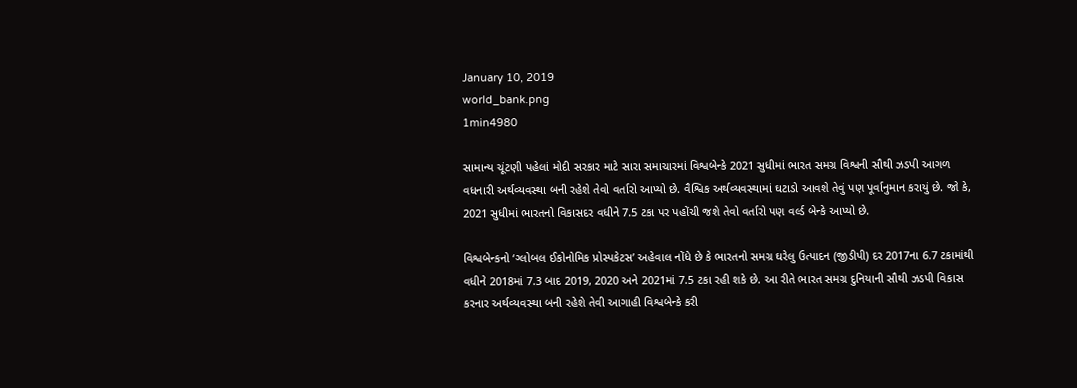January 10, 2019
world_bank.png
1min4980

સામાન્ય ચૂંટણી પહેલાં મોદી સરકાર માટે સારા સમાચારમાં વિશ્વબેન્કે 2021 સુધીમાં ભારત સમગ્ર વિશ્વની સૌથી ઝડપી આગળ વધનારી અર્થવ્યવસ્થા બની રહેશે તેવો વર્તારો આપ્યો છે. વૈશ્વિક અર્થવ્યવસ્થામાં ઘટાડો આવશે તેવું પણ પૂર્વાનુમાન કરાયું છે. જો કે, 2021 સુધીમાં ભારતનો વિકાસદર વધીને 7.5 ટકા પર પહોંચી જશે તેવો વર્તારો પણ વર્લ્ડ બેન્કે આપ્યો છે.

વિશ્વબેન્કનો ‘ગ્લોબલ ઈકોનોમિક પ્રોસ્પકેટસ’ અહેવાલ નોંધે છે કે ભારતનો સમગ્ર ઘરેલુ ઉત્પાદન (જીડીપી) દર 2017ના 6.7 ટકામાંથી વધીને 2018માં 7.3 બાદ 2019, 2020 અને 2021માં 7.5 ટકા રહી શકે છે. આ રીતે ભારત સમગ્ર દુનિયાની સૌથી ઝડપી વિકાસ કરનાર અર્થવ્યવસ્થા બની રહેશે તેવી આગાહી વિશ્વબેન્કે કરી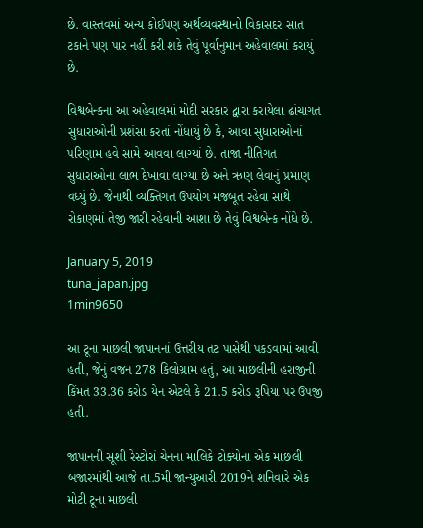છે. વાસ્તવમાં અન્ય કોઈપણ અર્થવ્યવસ્થાનો વિકાસદર સાત ટકાને પણ પાર નહીં કરી શકે તેવું પૂર્વાનુમાન અહેવાલમાં કરાયું છે.

વિશ્વબેન્કના આ અહેવાલમાં મોદી સરકાર દ્વારા કરાયેલા ઢાંચાગત સુધારાઓની પ્રશંસા કરતાં નોંધાયું છે કે, આવા સુધારાઓનાં પરિણામ હવે સામે આવવા લાગ્યાં છે. તાજા નીતિગત સુધારાઓના લાભ દેખાવા લાગ્યા છે અને ઋણ લેવાનું પ્રમાણ વધ્યું છે. જેનાથી વ્યક્તિગત ઉપયોગ મજબૂત રહેવા સાથે રોકાણમાં તેજી જારી રહેવાની આશા છે તેવું વિશ્વબેન્ક નોંધે છે.

January 5, 2019
tuna_japan.jpg
1min9650

આ ટૂના માછલી જાપાનનાં ઉત્તરીય તટ પાસેથી પકડવામાં આવી હતી, જેનું વજન 278 કિલોગ્રામ હતું, આ માછલીની હરાજીની કિંમત 33.36 કરોડ યેન એટલે કે 21.5 કરોડ રૂપિયા પર ઉપજી હતી.

જાપાનની સૂશી રેસ્ટોરાં ચેનના માલિકે ટોક્યોના એક માછલી બજારમાંથી આજે તા.5મી જાન્યુઆરી 2019ને શનિવારે એક મોટી ટૂના માછલી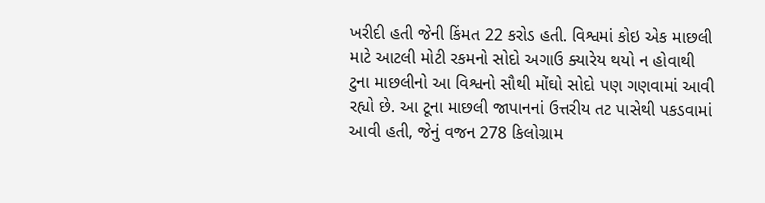ખરીદી હતી જેની કિંમત 22 કરોડ હતી. વિશ્વમાં કોઇ એક માછલી માટે આટલી મોટી રકમનો સોદો અગાઉ ક્યારેય થયો ન હોવાથી ટુના માછલીનો આ વિશ્વનો સૌથી મોંઘો સોદો પણ ગણવામાં આવી રહ્યો છે. આ ટૂના માછલી જાપાનનાં ઉત્તરીય તટ પાસેથી પકડવામાં આવી હતી, જેનું વજન 278 કિલોગ્રામ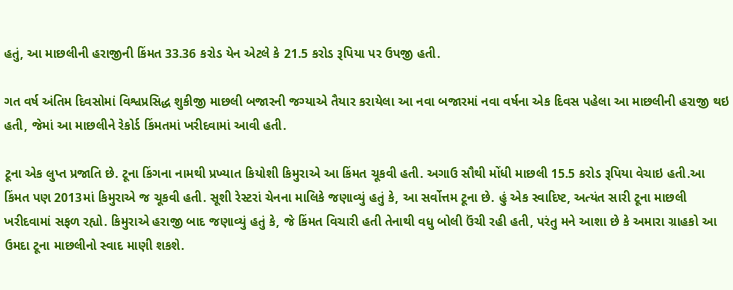હતું, આ માછલીની હરાજીની કિંમત 33.36 કરોડ યેન એટલે કે 21.5 કરોડ રૂપિયા પર ઉપજી હતી.

ગત વર્ષ અંતિમ દિવસોમાં વિશ્વપ્રસિદ્ધ શુકીજી માછલી બજારની જગ્યાએ તૈયાર કરાયેલા આ નવા બજારમાં નવા વર્ષના એક દિવસ પહેલા આ માછલીની હરાજી થઇ હતી, જેમાં આ માછલીને રેકોર્ડ કિંમતમાં ખરીદવામાં આવી હતી.

ટૂના એક લુપ્ત પ્રજાતિ છે. ટૂના કિંગના નામથી પ્રખ્યાત કિયોશી કિમુરાએ આ કિંમત ચૂકવી હતી. અગાઉ સૌથી મોંધી માછલી 15.5 કરોડ રૂપિયા વેચાઇ હતી.આ કિંમત પણ 2013માં કિમુરાએ જ ચૂકવી હતી. સૂશી રેસ્ટરાં ચેનના માલિકે જણાવ્યું હતું કે, આ સર્વોત્તમ ટૂના છે. હું એક સ્વાદિષ્ટ, અત્યંત સારી ટૂના માછલી ખરીદવામાં સફળ રહ્યો. કિમુરાએ હરાજી બાદ જણાવ્યું હતું કે, જે કિંમત વિચારી હતી તેનાથી વધુ બોલી ઉંચી રહી હતી, પરંતુ મને આશા છે કે અમારા ગ્રાહકો આ ઉમદા ટૂના માછલીનો સ્વાદ માણી શકશે.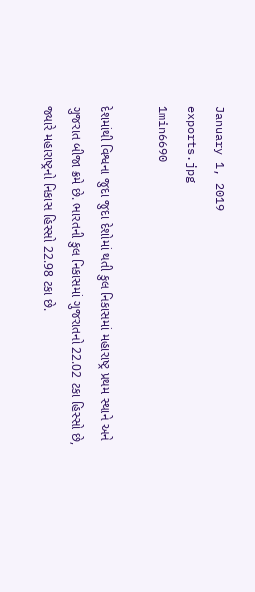January 1, 2019
exports.jpg
1min6690

દેશમાંથી વિશ્વના જુદા જુદા દેશોમાં થતી કુલ નિકાસમાં મહારાષ્ટ્ર પ્રથમ સ્થાને અને ગુજરાત બીજા ક્રમે છે. ભારતની કુલ નિકાસમાં ગુજરાતનો 22.02 ટકા હિસ્સો છે, જ્યારે મહારાષ્ટ્રનો નિકાસ હિસ્સો 22.98 ટકા છે.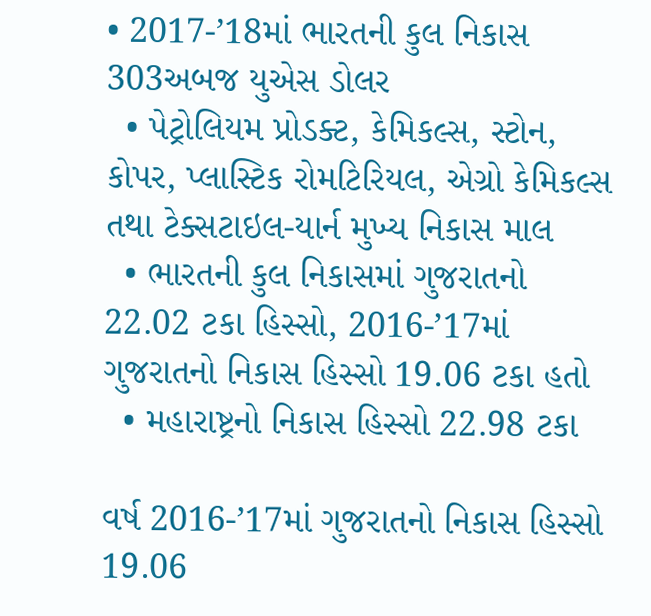• 2017-’18માં ભારતની કુલ નિકાસ 303અબજ યુએસ ડોલર
  • પેટ્રોલિયમ પ્રોડક્ટ, કેમિકલ્સ, સ્ટોન, કોપર, પ્લાસ્ટિક રોમટિરિયલ, એગ્રો કેમિકલ્સ તથા ટેક્સટાઇલ-યાર્ન મુખ્ય નિકાસ માલ
  • ભારતની કુલ નિકાસમાં ગુજરાતનો 22.02 ટકા હિસ્સો, 2016-’17માં ગુજરાતનો નિકાસ હિસ્સો 19.06 ટકા હતો
  • મહારાષ્ટ્રનો નિકાસ હિસ્સો 22.98 ટકા

વર્ષ 2016-’17માં ગુજરાતનો નિકાસ હિસ્સો 19.06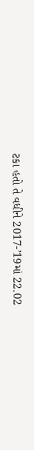ટકા હતો તે વધીને 2017-’19માં 22.02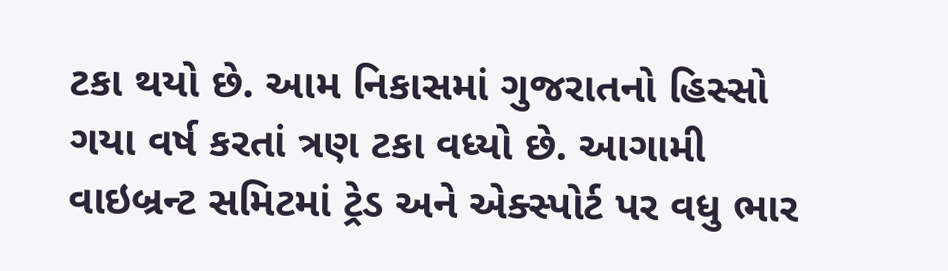ટકા થયો છે. આમ નિકાસમાં ગુજરાતનો હિસ્સો ગયા વર્ષ કરતાં ત્રણ ટકા વધ્યો છે. આગામી વાઇબ્રન્ટ સમિટમાં ટ્રેડ અને એક્સ્પોર્ટ પર વધુ ભાર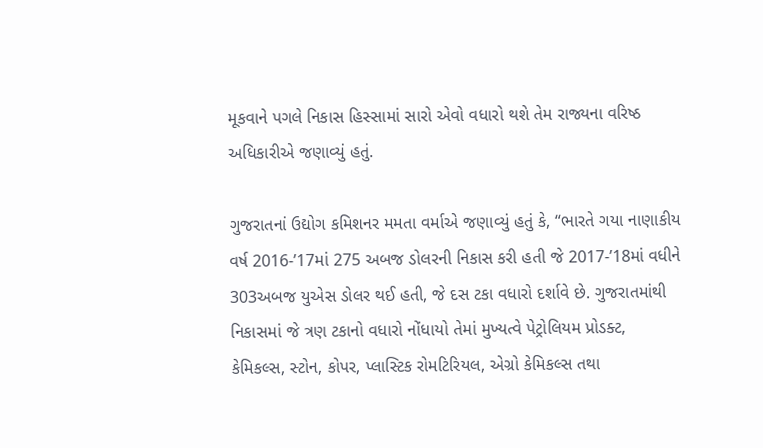મૂકવાને પગલે નિકાસ હિસ્સામાં સારો એવો વધારો થશે તેમ રાજ્યના વરિષ્ઠ અધિકારીએ જણાવ્યું હતું.

ગુજરાતનાં ઉદ્યોગ કમિશનર મમતા વર્માએ જણાવ્યું હતું કે, “ભારતે ગયા નાણાકીય વર્ષ 2016-’17માં 275 અબજ ડોલરની નિકાસ કરી હતી જે 2017-’18માં વધીને 303અબજ યુએસ ડોલર થઈ હતી, જે દસ ટકા વધારો દર્શાવે છે. ગુજરાતમાંથી નિકાસમાં જે ત્રણ ટકાનો વધારો નોંધાયો તેમાં મુખ્યત્વે પેટ્રોલિયમ પ્રોડક્ટ, કેમિકલ્સ, સ્ટોન, કોપર, પ્લાસ્ટિક રોમટિરિયલ, એગ્રો કેમિકલ્સ તથા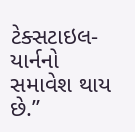ટેક્સટાઇલ-યાર્નનો સમાવેશ થાય છે.”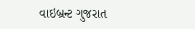વાઇબ્રન્ટ ગુજરાત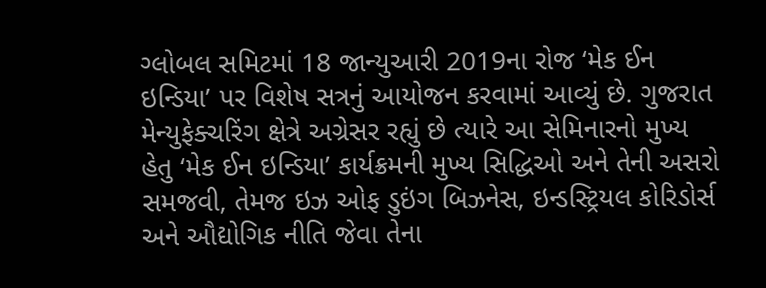ગ્લોબલ સમિટમાં 18 જાન્યુઆરી 2019ના રોજ ‘મેક ઈન ઇન્ડિયા’ પર વિશેષ સત્રનું આયોજન કરવામાં આવ્યું છે. ગુજરાત મેન્યુફેક્ચરિંગ ક્ષેત્રે અગ્રેસર રહ્યું છે ત્યારે આ સેમિનારનો મુખ્ય હેતુ ‘મેક ઈન ઇન્ડિયા’ કાર્યક્રમની મુખ્ય સિદ્ધિઓ અને તેની અસરો સમજવી, તેમજ ઇઝ ઓફ ડુઇંગ બિઝનેસ, ઇન્ડસ્ટ્રિયલ કોરિડોર્સ અને ઔદ્યોગિક નીતિ જેવા તેના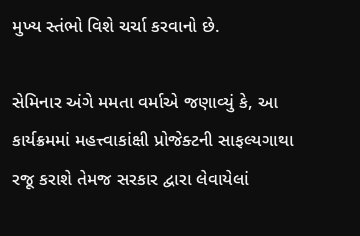મુખ્ય સ્તંભો વિશે ચર્ચા કરવાનો છે.

સેમિનાર અંગે મમતા વર્માએ જણાવ્યું કે, આ કાર્યક્રમમાં મહત્ત્વાકાંક્ષી પ્રોજેક્ટની સાફલ્યગાથા રજૂ કરાશે તેમજ સરકાર દ્વારા લેવાયેલાં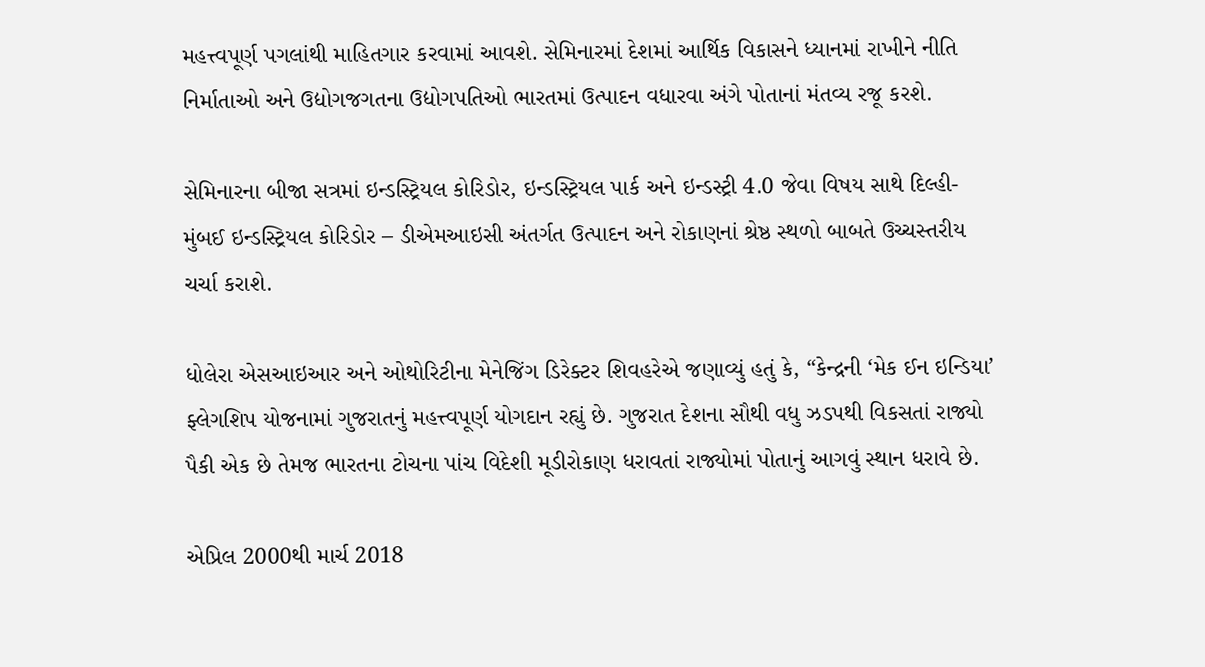મહત્ત્વપૂર્ણ પગલાંથી માહિતગાર કરવામાં આવશે. સેમિનારમાં દેશમાં આર્થિક વિકાસને ધ્યાનમાં રાખીને નીતિ નિર્માતાઓ અને ઉદ્યોગજગતના ઉદ્યોગપતિઓ ભારતમાં ઉત્પાદન વધારવા અંગે પોતાનાં મંતવ્ય રજૂ કરશે.

સેમિનારના બીજા સત્રમાં ઇન્ડસ્ટ્રિયલ કોરિડોર, ઇન્ડસ્ટ્રિયલ પાર્ક અને ઇન્ડસ્ટ્રી 4.0 જેવા વિષય સાથે દિલ્હી-મુંબઈ ઇન્ડસ્ટ્રિયલ કોરિડોર – ડીએમઆઇસી અંતર્ગત ઉત્પાદન અને રોકાણનાં શ્રેષ્ઠ સ્થળો બાબતે ઉચ્ચસ્તરીય ચર્ચા કરાશે.

ધોલેરા એસઆઇઆર અને ઓથોરિટીના મેનેજિંગ ડિરેક્ટર શિવહરેએ જણાવ્યું હતું કે, “કેન્દ્રની ‘મેક ઈન ઇન્ડિયા’ ફ્લેગશિપ યોજનામાં ગુજરાતનું મહત્ત્વપૂર્ણ યોગદાન રહ્યું છે. ગુજરાત દેશના સૌથી વધુ ઝડપથી વિકસતાં રાજ્યો પૈકી એક છે તેમજ ભારતના ટોચના પાંચ વિદેશી મૂડીરોકાણ ધરાવતાં રાજ્યોમાં પોતાનું આગવું સ્થાન ધરાવે છે.

એપ્રિલ 2000થી માર્ચ 2018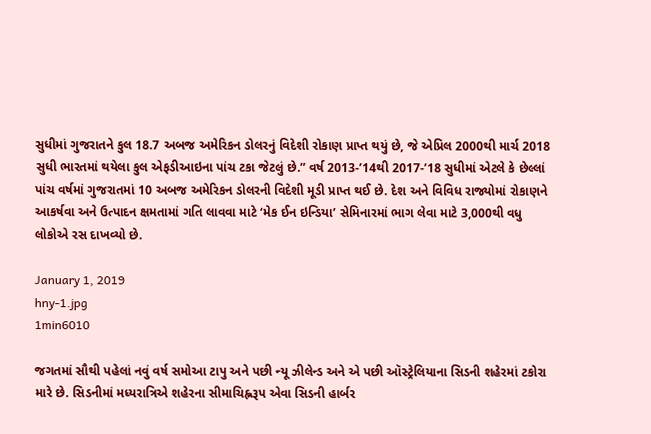સુધીમાં ગુજરાતને કુલ 18.7 અબજ અમેરિકન ડોલરનું વિદેશી રોકાણ પ્રાપ્ત થયું છે, જે એપ્રિલ 2000થી માર્ચ 2018 સુધી ભારતમાં થયેલા કુલ એફડીઆઇના પાંચ ટકા જેટલું છે.” વર્ષ 2013-’14થી 2017-’18 સુધીમાં એટલે કે છેલ્લાં પાંચ વર્ષમાં ગુજરાતમાં 10 અબજ અમેરિકન ડોલરની વિદેશી મૂડી પ્રાપ્ત થઈ છે. દેશ અને વિવિધ રાજ્યોમાં રોકાણને આકર્ષવા અને ઉત્પાદન ક્ષમતામાં ગતિ લાવવા માટે ‘મેક ઈન ઇન્ડિયા’ સેમિનારમાં ભાગ લેવા માટે 3,000થી વધુ લોકોએ રસ દાખવ્યો છે.

January 1, 2019
hny-1.jpg
1min6010

જગતમાં સૌથી પહેલાં નવું વર્ષ સમોઆ ટાપુ અને પછી ન્યૂ ઝીલેન્ડ અને એ પછી ઑસ્ટ્રેલિયાના સિડની શહેરમાં ટકોરા મારે છે. સિડનીમાં મધ્યરાત્રિએ શહેરના સીમાચિહ્નરૂપ એવા સિડની હાર્બર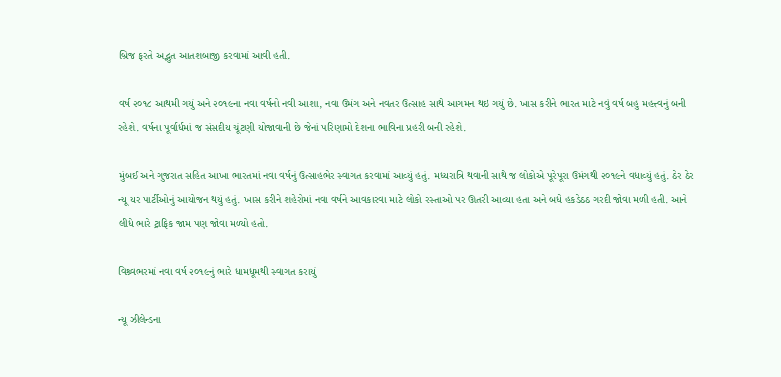બ્રિજ ફરતે અદ્ભુત આતશબાજી કરવામાં આવી હતી.

વર્ષ ૨૦૧૮ આથમી ગયું અને ૨૦૧૯ના નવા વર્ષનો નવી આશા, નવા ઉમંગ અને નવતર ઉત્સાહ સાથે આગમન થઇ ગયું છે. ખાસ કરીને ભારત માટે નવું વર્ષ બહુ મહત્ત્વનું બની રહેશે. વર્ષના પૂર્વાર્ધમાં જ સંસદીય ચૂંટણી યોજાવાની છે જેનાં પરિણામો દેશના ભાવિના પ્રહરી બની રહેશે.

મુંબઈ અને ગુજરાત સહિત આખા ભારતમાં નવા વર્ષનું ઉત્સાહભેર સ્વાગત કરવામાં આવ્યું હતું. મધ્યરાત્રિ થવાની સાથે જ લોકોએ પૂરેપૂરા ઉમંગથી ૨૦૧૯ને વધાવ્યું હતું. ઠેર ઠેર ન્યૂ યર પાર્ટીઓનું આયોજન થયું હતું. ખાસ કરીને શહેરોમાં નવા વર્ષને આવકારવા માટે લોકો રસ્તાઓ પર ઊતરી આવ્યા હતા અને બધે હકડેઠઠ ગરદી જોવા મળી હતી. આને લીધે ભારે ટ્રાફિક જામ પણ જોવા મળ્યો હતો.

વિશ્ર્વભરમાં નવા વર્ષ ૨૦૧૯નું ભારે ધામધૂમથી સ્વાગત કરાયું

ન્યૂ ઝીલેન્ડના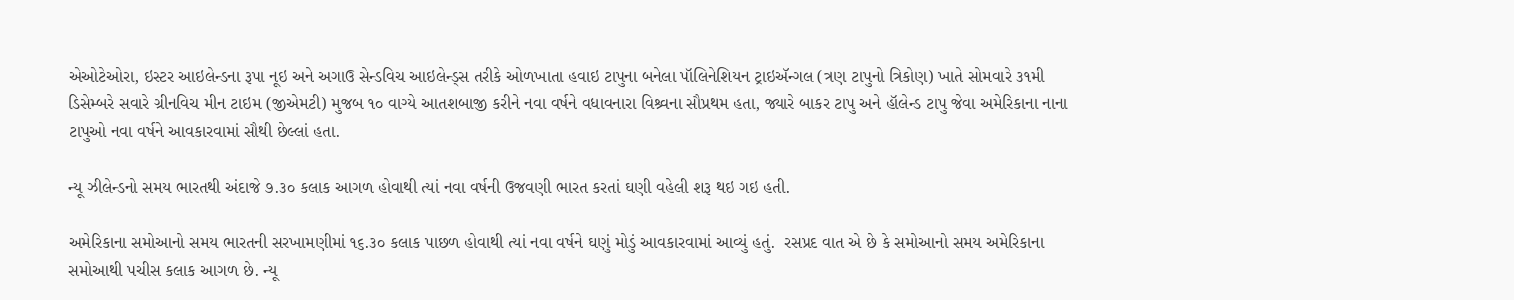એઓટેઓરા, ઇસ્ટર આઇલેન્ડના રૂપા નૂઇ અને અગાઉ સેન્ડવિચ આઇલેન્ડ્સ તરીકે ઓળખાતા હવાઇ ટાપુના બનેલા પૉલિનેશિયન ટ્રાઇઍન્ગલ (ત્રણ ટાપુનો ત્રિકોણ) ખાતે સોમવારે ૩૧મી ડિસેમ્બરે સવારે ગ્રીનવિચ મીન ટાઇમ (જીએમટી) મુજબ ૧૦ વાગ્યે આતશબાજી કરીને નવા વર્ષને વધાવનારા વિશ્ર્વના સૌપ્રથમ હતા, જ્યારે બાકર ટાપુ અને હૉલેન્ડ ટાપુ જેવા અમેરિકાના નાના ટાપુઓ નવા વર્ષને આવકારવામાં સૌથી છેલ્લાં હતા.

ન્યૂ ઝીલેન્ડનો સમય ભારતથી અંદાજે ૭.૩૦ કલાક આગળ હોવાથી ત્યાં નવા વર્ષની ઉજવણી ભારત કરતાં ઘણી વહેલી શરૂ થઇ ગઇ હતી.

અમેરિકાના સમોઆનો સમય ભારતની સરખામણીમાં ૧૬.૩૦ કલાક પાછળ હોવાથી ત્યાં નવા વર્ષને ઘણું મોડું આવકારવામાં આવ્યું હતું.  રસપ્રદ વાત એ છે કે સમોઆનો સમય અમેરિકાના સમોઆથી પચીસ કલાક આગળ છે. ન્યૂ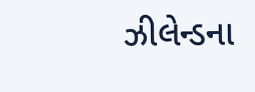ઝીલેન્ડના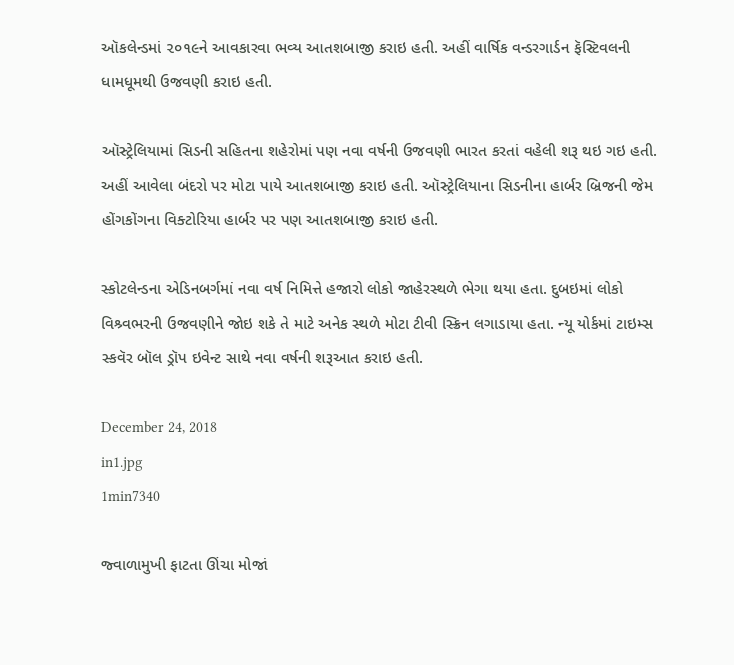ઑકલેન્ડમાં ૨૦૧૯ને આવકારવા ભવ્ય આતશબાજી કરાઇ હતી. અહીં વાર્ષિક વન્ડરગાર્ડન ફૅસ્ટિવલની ધામધૂમથી ઉજવણી કરાઇ હતી.

ઑસ્ટ્રેલિયામાં સિડની સહિતના શહેરોમાં પણ નવા વર્ષની ઉજવણી ભારત કરતાં વહેલી શરૂ થઇ ગઇ હતી. અહીં આવેલા બંદરો પર મોટા પાયે આતશબાજી કરાઇ હતી. ઑસ્ટ્રેલિયાના સિડનીના હાર્બર બ્રિજની જેમ હોંગકોંગના વિક્ટોરિયા હાર્બર પર પણ આતશબાજી કરાઇ હતી.

સ્કોટલેન્ડના એડિનબર્ગમાં નવા વર્ષ નિમિત્તે હજારો લોકો જાહેરસ્થળે ભેગા થયા હતા. દુબઇમાં લોકો વિશ્ર્વભરની ઉજવણીને જોઇ શકે તે માટે અનેક સ્થળે મોટા ટીવી સ્ક્રિન લગાડાયા હતા. ન્યૂ યોર્કમાં ટાઇમ્સ સ્કવૅર બૉલ ડ્રૉપ ઇવેન્ટ સાથે નવા વર્ષની શરૂઆત કરાઇ હતી.

December 24, 2018
in1.jpg
1min7340

જ્વાળામુખી ફાટતા ઊંચા મોજાં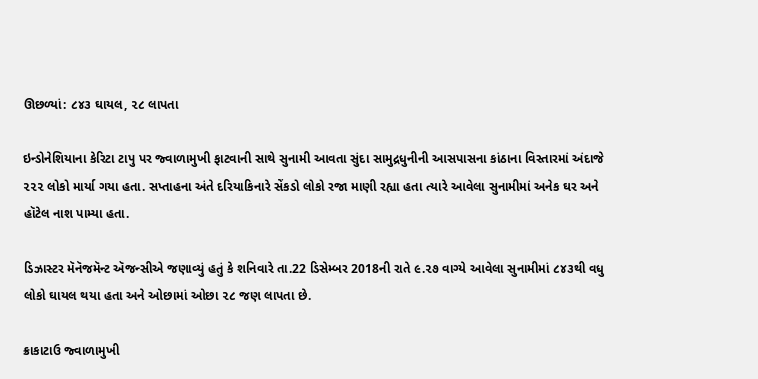ઊછળ્યાં: ૮૪૩ ઘાયલ, ૨૮ લાપતા

ઇન્ડોનેશિયાના કેરિટા ટાપુ પર જ્વાળામુખી ફાટવાની સાથે સુનામી આવતા સુંદા સામુદ્રધુનીની આસપાસના કાંઠાના વિસ્તારમાં અંદાજે ૨૨૨ લોકો માર્યા ગયા હતા. સપ્તાહના અંતે દરિયાકિનારે સેંકડો લોકો રજા માણી રહ્યા હતા ત્યારે આવેલા સુનામીમાં અનેક ઘર અને હૉટેલ નાશ પામ્યા હતા.

ડિઝાસ્ટર મૅનૅજમૅન્ટ ઍજન્સીએ જણાવ્યું હતું કે શનિવારે તા.22 ડિસેમ્બર 2018ની રાતે ૯.૨૭ વાગ્યે આવેલા સુનામીમાં ૮૪૩થી વધુ લોકો ઘાયલ થયા હતા અને ઓછામાં ઓછા ૨૮ જણ લાપતા છે.

ક્રાકાટાઉ જ્વાળામુખી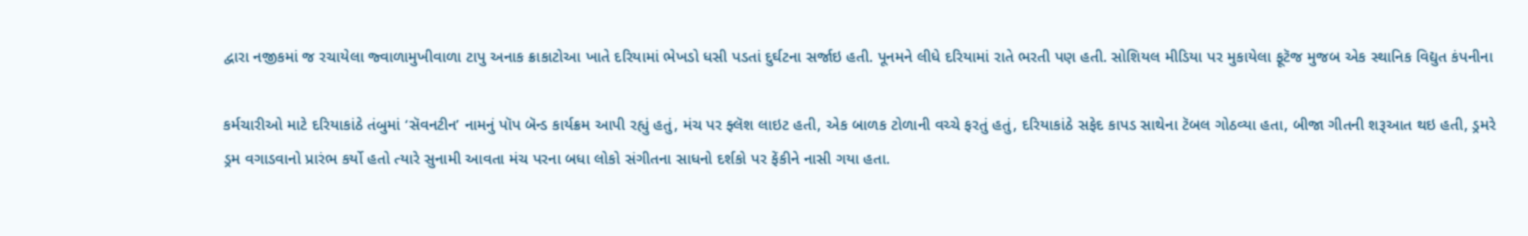દ્વારા નજીકમાં જ રચાયેલા જ્વાળામુખીવાળા ટાપુ અનાક ક્રાકાટોઆ ખાતે દરિયામાં ભેખડો ધસી પડતાં દુર્ઘટના સર્જાઇ હતી. પૂનમને લીધે દરિયામાં રાતે ભરતી પણ હતી. સોશિયલ મીડિયા પર મુકાયેલા ફૂટૅજ મુજબ એક સ્થાનિક વિદ્યુત કંપનીના

કર્મચારીઓ માટે દરિયાકાંઠે તંબુમાં ‘સૅવનટીન’ નામનું પૉપ બૅન્ડ કાર્યક્રમ આપી રહ્યું હતું, મંચ પર ફ્લૅશ લાઇટ હતી, એક બાળક ટોળાની વચ્ચે ફરતું હતું, દરિયાકાંઠે સફેદ કાપડ સાથેના ટૅબલ ગોઠવ્યા હતા, બીજા ગીતની શરૂઆત થઇ હતી, ડ્રમરે ડ્રમ વગાડવાનો પ્રારંભ કર્યો હતો ત્યારે સુનામી આવતા મંચ પરના બધા લોકો સંગીતના સાધનો દર્શકો પર ફેંકીને નાસી ગયા હતા.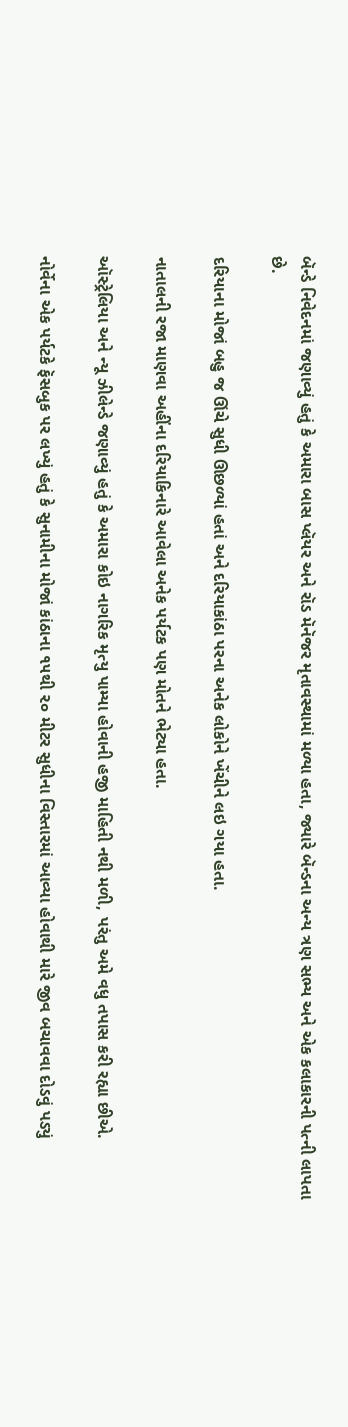બૅન્ડે નિવેદનમાં જણાવ્યું હતું કે અમારા બાસ પ્લૅયર અને રૉડ મૅનૅજર મૃતાવસ્થામાં મળ્યા હતા, જ્યારે બૅન્ડના અન્ય ત્રણ સભ્ય અને એક કલાકારની પત્ની લાપતા છે.

દરિયાના મોજાં બહુ જ ઊંચે સુધી ઊછળ્યાં હતાં અને દરિયાકાંઠા પરના અનેક લોકોને ખેંચીને લઇ ગયા હતા.

નાતાલની રજા માણવા અહીંના દરિયાકિનારે આવેલા અનેક પર્યટક પણ મોતને ભેટ્યા હતા.

ઑસ્ટ્રેલિયા અને ન્યૂ ઝીલેન્ડે જણાવ્યું હતું કે અમારા કોઇ નાગરિક મૃત્યુ પામ્યા હોવાની હજી માહિતી નથી મળી, પરંતુ અમે વધુ તપાસ કરી રહ્યા છીએ.

નોર્વેના એક પર્યટકે ફૅસબુક પર લખ્યું હતું કે સુનામીના મોજાં કાંઠાના ૧૫થી ૨૦ મીટર સુધીના વિસ્તારમાં આવ્યા હોવાથી મારે જીવ બચાવવા દોડવું પડ્યું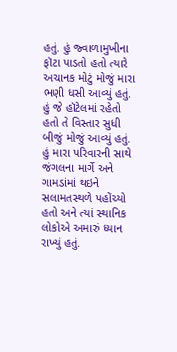હતું. હું જ્વાળામુખીના ફૉટા પાડતો હતો ત્યારે અચાનક મોટું મોજું મારા ભણી ધસી આવ્યું હતું. હું જે હૉટેલમાં રહેતો હતો તે વિસ્તાર સુધી બીજું મોજું આવ્યું હતું. હું મારા પરિવારની સાથે જંગલના માર્ગે અને ગામડાંમાં થઇને સલામતસ્થળે પહોંચ્યો હતો અને ત્યાં સ્થાનિક લોકોએ અમારું ધ્યાન રાખ્યું હતું.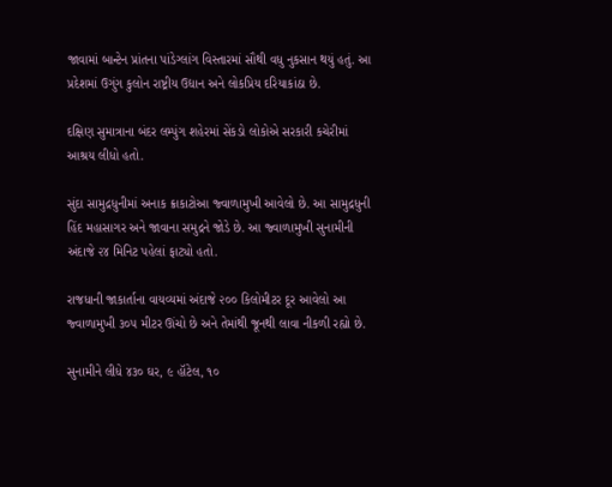જાવામાં બાન્ટેન પ્રાંતના પાંડેગ્લાંગ વિસ્તારમાં સૌથી વધુ નુકસાન થયું હતું. આ પ્રદેશમાં ઉગુંગ કુલોન રાષ્ટ્રીય ઉદ્યાન અને લોકપ્રિય દરિયાકાંઠા છે.

દક્ષિણ સુમાત્રાના બંદર લમ્પુંગ શહેરમાં સેંકડો લોકોએ સરકારી કચેરીમાં આશ્રય લીધો હતો.

સુંદા સામુદ્રધુનીમાં અનાક ક્રાકાટોઆ જ્વાળામુખી આવેલો છે. આ સામુદ્રધુની હિંદ મહાસાગર અને જાવાના સમુદ્રને જોડે છે. આ જ્વાળામુખી સુનામીની અંદાજે ૨૪ મિનિટ પહેલાં ફાટ્યો હતો.

રાજધાની જાકાર્તાના વાયવ્યમાં અંદાજે ૨૦૦ કિલોમીટર દૂર આવેલો આ જ્વાળામુખી ૩૦૫ મીટર ઊંચો છે અને તેમાંથી જૂનથી લાવા નીકળી રહ્યો છે.

સુનામીને લીધે ૪૩૦ ઘર, ૯ હૉટેલ, ૧૦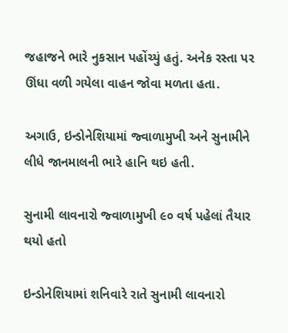જહાજને ભારે નુકસાન પહોંચ્યું હતું. અનેક રસ્તા પર ઊંધા વળી ગયેલા વાહન જોવા મળતા હતા.

અગાઉ, ઇન્ડોનેશિયામાં જ્વાળામુખી અને સુનામીને લીધે જાનમાલની ભારે હાનિ થઇ હતી.

સુનામી લાવનારો જ્વાળામુખી ૯૦ વર્ષ પહેલાં તૈયાર થયો હતો

ઇન્ડોનેશિયામાં શનિવારે રાતે સુનામી લાવનારો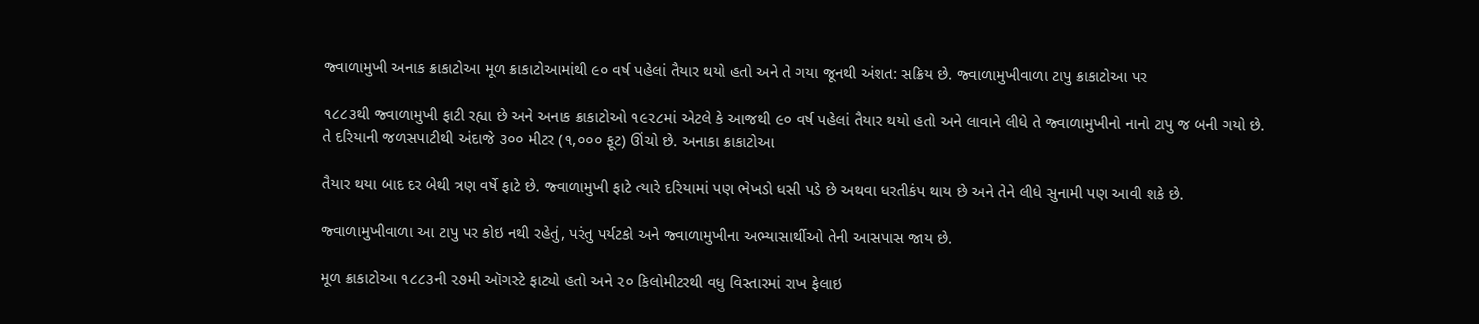જ્વાળામુખી અનાક ક્રાકાટોઆ મૂળ ક્રાકાટોઆમાંથી ૯૦ વર્ષ પહેલાં તૈયાર થયો હતો અને તે ગયા જૂનથી અંશત: સક્રિય છે. જ્વાળામુખીવાળા ટાપુ ક્રાકાટોઆ પર

૧૮૮૩થી જ્વાળામુખી ફાટી રહ્યા છે અને અનાક ક્રાકાટોઓ ૧૯૨૮માં એટલે કે આજથી ૯૦ વર્ષ પહેલાં તૈયાર થયો હતો અને લાવાને લીધે તે જ્વાળામુખીનો નાનો ટાપુ જ બની ગયો છે. તે દરિયાની જળસપાટીથી અંદાજે ૩૦૦ મીટર (૧,૦૦૦ ફૂટ) ઊંચો છે. અનાકા ક્રાકાટોઆ

તૈયાર થયા બાદ દર બેથી ત્રણ વર્ષે ફાટે છે. જ્વાળામુખી ફાટે ત્યારે દરિયામાં પણ ભેખડો ધસી પડે છે અથવા ધરતીકંપ થાય છે અને તેને લીધે સુનામી પણ આવી શકે છે.

જ્વાળામુખીવાળા આ ટાપુ પર કોઇ નથી રહેતું, પરંતુ પર્યટકો અને જ્વાળામુખીના અભ્યાસાર્થીઓ તેની આસપાસ જાય છે.

મૂળ ક્રાકાટોઆ ૧૮૮૩ની ૨૭મી ઑગસ્ટે ફાટ્યો હતો અને ૨૦ કિલોમીટરથી વધુ વિસ્તારમાં રાખ ફેલાઇ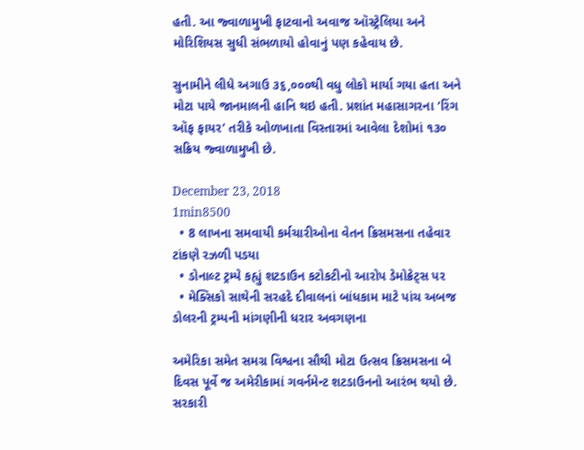હતી. આ જ્વાળામુખી ફાટવાનો અવાજ ઑસ્ટ્રેલિયા અને મોરિશિયસ સુધી સંભળાયો હોવાનું પણ કહેવાય છે.

સુનામીને લીધે અગાઉ ૩૬,૦૦૦થી વધુ લોકો માર્યા ગયા હતા અને મોટા પાયે જાનમાલની હાનિ થઇ હતી. પ્રશાંત મહાસાગરના ‘રિંગ ઑફ ફાયર’ તરીકે ઓળખાતા વિસ્તારમાં આવેલા દેશોમાં ૧૩૦ સક્રિય જ્વાળામુખી છે.

December 23, 2018
1min8500
  • 8 લાખના સમવાયી કર્મચારીઓના વેતન ક્રિસમસના તહેવાર ટાંકણે રઝળી પડયા
  • ડોનાલ્ટ ટ્રમ્પે કહ્યું શટડાઉન કટોકટીનો આરોપ ડેમોક્રેટ્સ પર
  • મેક્સિકો સાથેની સરહદે દીવાલનાં બાંધકામ માટે પાંચ અબજ ડોલરની ટ્રમ્પની માંગણીની ધરાર અવગણના

અમેરિકા સમેત સમગ્ર વિશ્વના સૌથી મોટા ઉત્સવ ક્રિસમસના બે દિવસ પૂર્વે જ અમેરીકામાં ગવર્નમેન્ટ શટડાઉનનો આરંભ થયો છે. સરકારી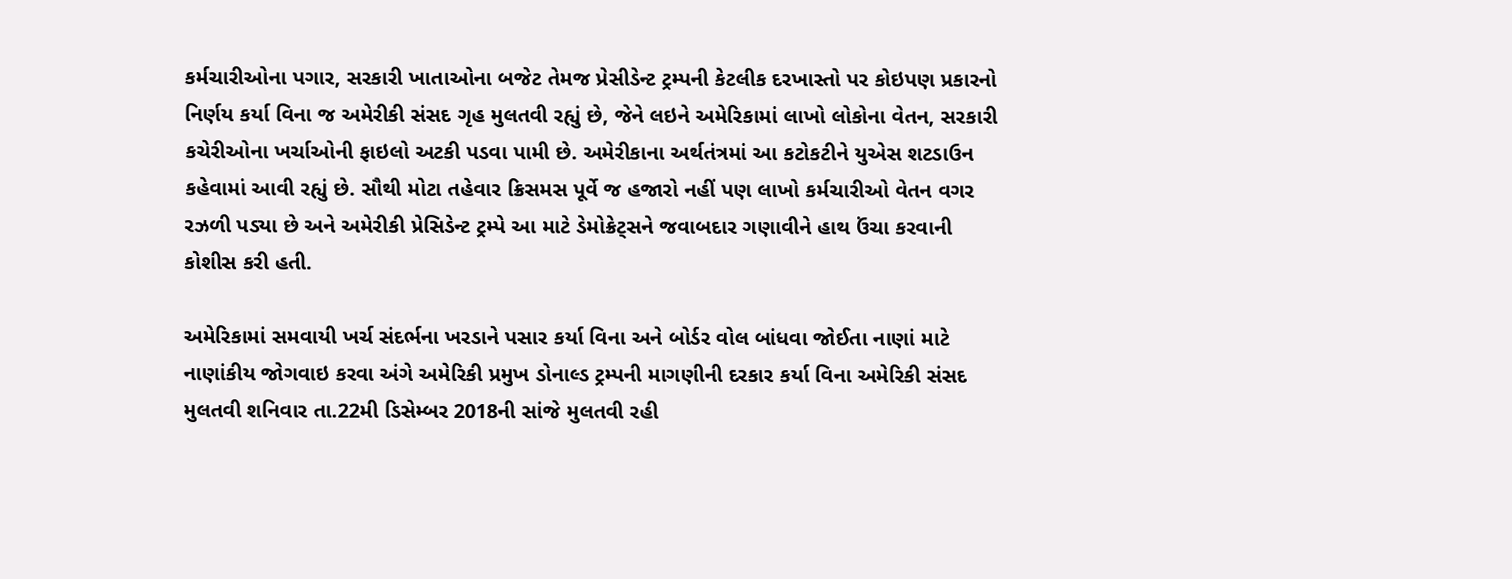કર્મચારીઓના પગાર, સરકારી ખાતાઓના બજેટ તેમજ પ્રેસીડેન્ટ ટ્રમ્પની કેટલીક દરખાસ્તો પર કોઇપણ પ્રકારનો નિર્ણય કર્યા વિના જ અમેરીકી સંસદ ગૃહ મુલતવી રહ્યું છે, જેને લઇને અમેરિકામાં લાખો લોકોના વેતન, સરકારી કચેરીઓના ખર્ચાઓની ફાઇલો અટકી પડવા પામી છે. અમેરીકાના અર્થતંત્રમાં આ કટોકટીને યુએસ શટડાઉન કહેવામાં આવી રહ્યું છે. સૌથી મોટા તહેવાર ક્રિસમસ પૂર્વે જ હજારો નહીં પણ લાખો કર્મચારીઓ વેતન વગર રઝળી પડ્યા છે અને અમેરીકી પ્રેસિડેન્ટ ટ્રમ્પે આ માટે ડેમોક્રેટ્સને જવાબદાર ગણાવીને હાથ ઉંચા કરવાની કોશીસ કરી હતી.

અમેરિકામાં સમવાયી ખર્ચ સંદર્ભના ખરડાને પસાર કર્યા વિના અને બોર્ડર વોલ બાંધવા જોઈતા નાણાં માટે નાણાંકીય જોગવાઇ કરવા અંગે અમેરિકી પ્રમુખ ડોનાલ્ડ ટ્રમ્પની માગણીની દરકાર કર્યા વિના અમેરિકી સંસદ મુલતવી શનિવાર તા.22મી ડિસેમ્બર 2018ની સાંજે મુલતવી રહી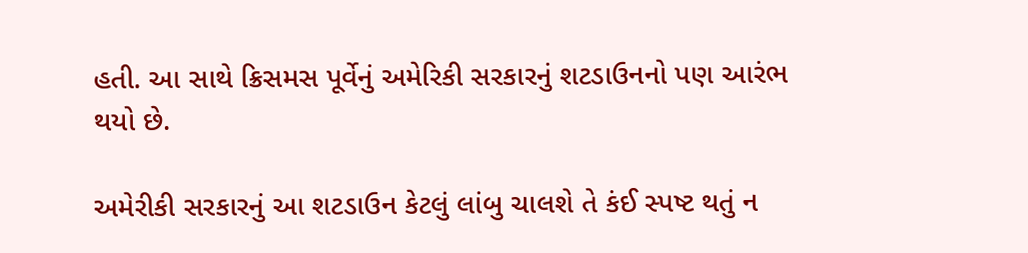હતી. આ સાથે ક્રિસમસ પૂર્વેનું અમેરિકી સરકારનું શટડાઉનનો પણ આરંભ થયો છે.

અમેરીકી સરકારનું આ શટડાઉન કેટલું લાંબુ ચાલશે તે કંઈ સ્પષ્ટ થતું ન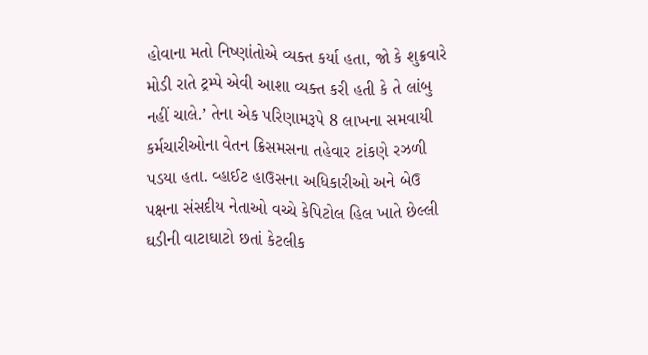હોવાના મતો નિષ્ણાંતોએ વ્યક્ત કર્યા હતા, જો કે શુક્રવારે મોડી રાતે ટ્રમ્પે એવી આશા વ્યક્ત કરી હતી કે તે લાંબુ નહીં ચાલે.’ તેના એક પરિણામરૂપે 8 લાખના સમવાયી કર્મચારીઓના વેતન ક્રિસમસના તહેવાર ટાંકણે રઝળી પડયા હતા. વ્હાઈટ હાઉસના અધિકારીઓ અને બેઉ પક્ષના સંસદીય નેતાઓ વચ્ચે કેપિટોલ હિલ ખાતે છેલ્લી ઘડીની વાટાઘાટો છતાં કેટલીક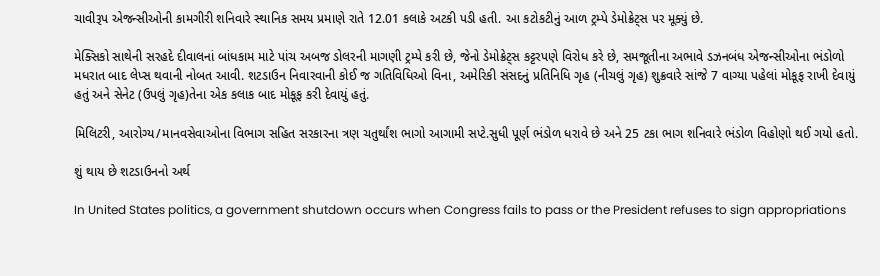ચાવીરૂપ એજન્સીઓની કામગીરી શનિવારે સ્થાનિક સમય પ્રમાણે રાતે 12.01 કલાકે અટકી પડી હતી. આ કટોકટીનું આળ ટ્રમ્પે ડેમોક્રેટ્સ પર મૂક્યું છે.

મેક્સિકો સાથેની સરહદે દીવાલનાં બાંધકામ માટે પાંચ અબજ ડોલરની માગણી ટ્રમ્પે કરી છે, જેનો ડેમોક્રેટ્સ કટ્ટરપણે વિરોધ કરે છે, સમજૂતીના અભાવે ડઝનબંધ એજન્સીઓના ભંડોળો મધરાત બાદ લેપ્સ થવાની નોબત આવી. શટડાઉન નિવારવાની કોઈ જ ગતિવિધિઓ વિના, અમેરિકી સંસદનું પ્રતિનિધિ ગૃહ (નીચલું ગૃહ) શુક્રવારે સાંજે 7 વાગ્યા પહેલાં મોકૂફ રાખી દેવાયું હતું અને સેનેટ (ઉપલું ગૃહ)તેના એક કલાક બાદ મોકૂફ કરી દેવાયું હતું.

મિલિટરી, આરોગ્ય/માનવસેવાઓના વિભાગ સહિત સરકારના ત્રણ ચતુર્થાંશ ભાગો આગામી સપ્ટે.સુધી પૂર્ણ ભંડોળ ધરાવે છે અને 25 ટકા ભાગ શનિવારે ભંડોળ વિહોણો થઈ ગયો હતો.

શું થાય છે શટડાઉનનો અર્થ

In United States politics, a government shutdown occurs when Congress fails to pass or the President refuses to sign appropriations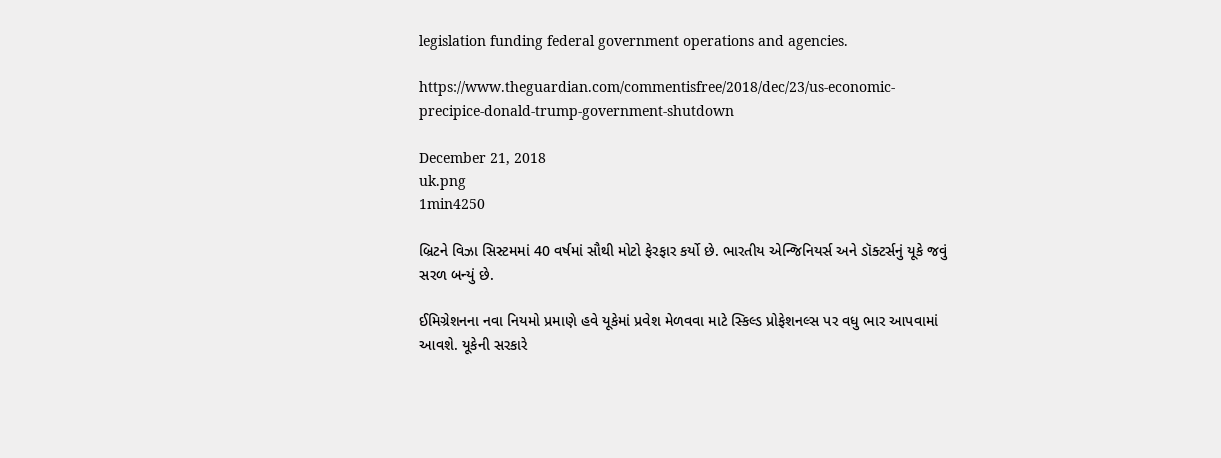legislation funding federal government operations and agencies.

https://www.theguardian.com/commentisfree/2018/dec/23/us-economic-precipice-donald-trump-government-shutdown

December 21, 2018
uk.png
1min4250

બ્રિટને વિઝા સિસ્ટમમાં 40 વર્ષમાં સૌથી મોટો ફેરફાર કર્યો છે. ભારતીય એન્જિનિયર્સ અને ડૉક્ટર્સનું યૂકે જવું સરળ બન્યું છે.

ઈમિગ્રેશનના નવા નિયમો પ્રમાણે હવે યૂકેમાં પ્રવેશ મેળવવા માટે સ્કિલ્ડ પ્રોફેશનલ્સ પર વધુ ભાર આપવામાં આવશે. યૂકેની સરકારે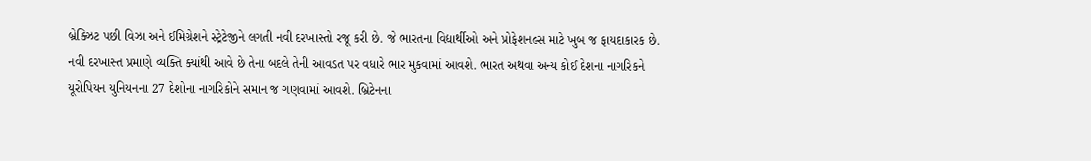બ્રેક્ઝિટ પછી વિઝા અને ઈમિગ્રેશને સ્ટ્રેટેજીને લગતી નવી દરખાસ્તો રજૂ કરી છે. જે ભારતના વિદ્યાર્થીઓ અને પ્રોફેશનલ્સ માટે ખુબ જ ફાયદાકારક છે. નવી દરખાસ્ત પ્રમાણે વ્યક્તિ ક્યાંથી આવે છે તેના બદલે તેની આવડત પર વધારે ભાર મુકવામાં આવશે. ભારત અથવા અન્ય કોઈ દેશના નાગરિકને યૂરોપિયન યુનિયનના 27 દેશોના નાગરિકોને સમાન જ ગણવામાં આવશે. બ્રિટેનના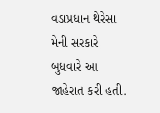વડાપ્રધાન થેરેસા મેની સરકારે બુધવારે આ જાહેરાત કરી હતી.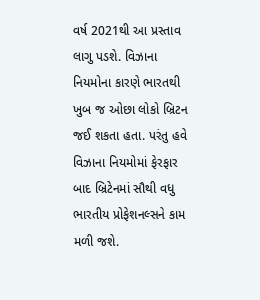વર્ષ 2021થી આ પ્રસ્તાવ લાગુ પડશે. વિઝાના નિયમોના કારણે ભારતથી ખુબ જ ઓછા લોકો બ્રિટન જઈ શકતા હતા. પરંતુ હવે વિઝાના નિયમોમાં ફેરફાર બાદ બ્રિટેનમાં સૌથી વધુ ભારતીય પ્રોફેશનલ્સને કામ મળી જશે.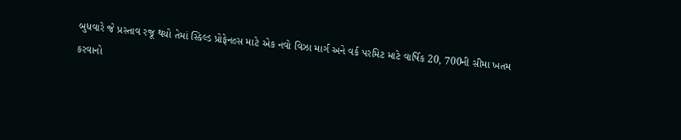બુધવારે જે પ્રસ્તાવ રજૂ થયો તેમાં સ્કિલ્ડ પ્રોફેનલ્સ માટે એક નવો વિઝા માર્ગ અને વર્ક પરમિટ માટે વાર્ષિક 20, 700ની સીમા ખતમ કરવાનો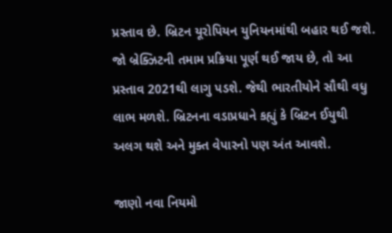પ્રસ્તાવ છે. બ્રિટન યૂરોપિયન યુનિયનમાંથી બહાર થઈ જશે. જો બ્રેક્ઝિટની તમામ પ્રક્રિયા પૂર્ણ થઈ જાય છે, તો આ પ્રસ્તાવ 2021થી લાગુ પડશે. જેથી ભારતીયોને સૌથી વધુ લાભ મળશે. બ્રિટનના વડાપ્રધાને કહ્યું કે બ્રિટન ઈયુથી અલગ થશે અને મુક્ત વેપારનો પણ અંત આવશે.

જાણો નવા નિયમો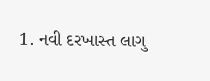1. નવી દરખાસ્ત લાગુ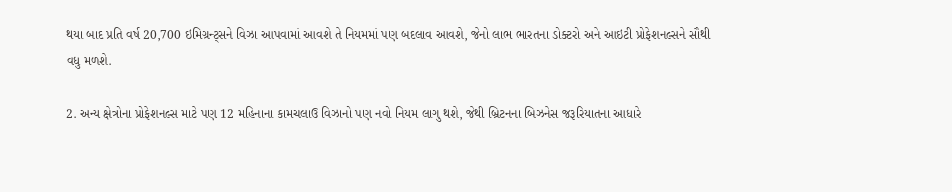થયા બાદ પ્રતિ વર્ષ 20,700 ઇમિગ્રન્ટ્સને વિઝા આપવામાં આવશે તે નિયમમાં પણ બદલાવ આવશે, જેનો લાભ ભારતના ડોક્ટરો અને આઇટી પ્રોફેશનલ્સને સૌથી વધુ મળશે.

2. અન્ય ક્ષેત્રોના પ્રોફેશનલ્સ માટે પણ 12 મહિનાના કામચલાઉ વિઝાનો પણ નવો નિયમ લાગુ થશે, જેથી બ્રિટનના બિઝનેસ જરૂરિયાતના આધારે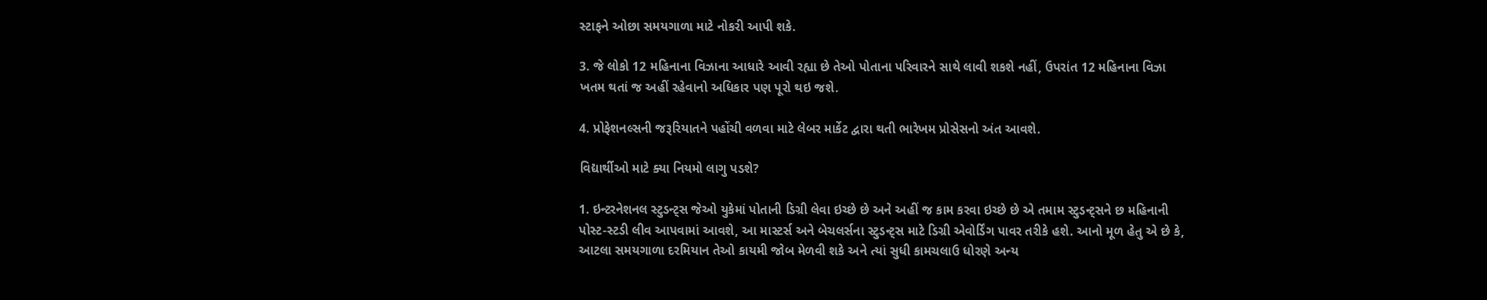સ્ટાફને ઓછા સમયગાળા માટે નોકરી આપી શકે.

3. જે લોકો 12 મહિનાના વિઝાના આધારે આવી રહ્યા છે તેઓ પોતાના પરિવારને સાથે લાવી શકશે નહીં, ઉપરાંત 12 મહિનાના વિઝા ખતમ થતાં જ અહીં રહેવાનો અધિકાર પણ પૂરો થઇ જશે.

4. પ્રોફેશનલ્સની જરૂરિયાતને પહોંચી વળવા માટે લેબર માર્કેટ દ્વારા થતી ભારેખમ પ્રોસેસનો અંત આવશે.

વિદ્યાર્થીઓ માટે ક્યા નિયમો લાગુ પડશે?

1. ઇન્ટરનેશનલ સ્ટુડન્ટ્સ જેઓ યુકેમાં પોતાની ડિગ્રી લેવા ઇચ્છે છે અને અહીં જ કામ કરવા ઇચ્છે છે એ તમામ સ્ટુડન્ટ્સને છ મહિનાની પોસ્ટ-સ્ટડી લીવ આપવામાં આવશે, આ માસ્ટર્સ અને બેચલર્સના સ્ટુડન્ટ્સ માટે ડિગ્રી એવોર્ડિંગ પાવર તરીકે હશે. આનો મૂળ હેતુ એ છે કે, આટલા સમયગાળા દરમિયાન તેઓ કાયમી જોબ મેળવી શકે અને ત્યાં સુધી કામચલાઉ ધોરણે અન્ય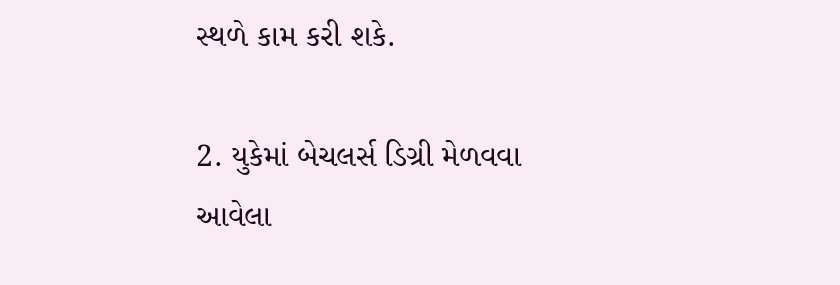સ્થળે કામ કરી શકે.

2. યુકેમાં બેચલર્સ ડિગ્રી મેળવવા આવેલા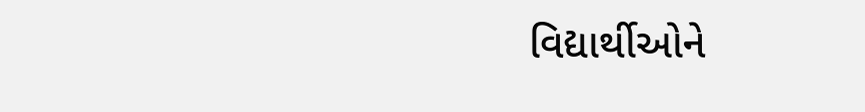વિદ્યાર્થીઓને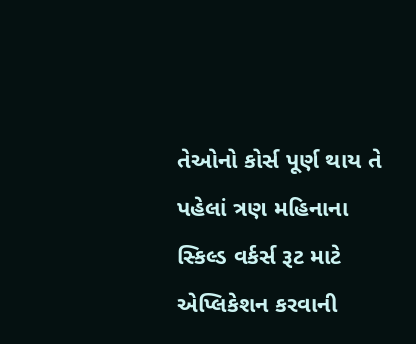તેઓનો કોર્સ પૂર્ણ થાય તે પહેલાં ત્રણ મહિનાના સ્કિલ્ડ વર્કર્સ રૂટ માટે એપ્લિકેશન કરવાની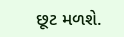છૂટ મળશે.